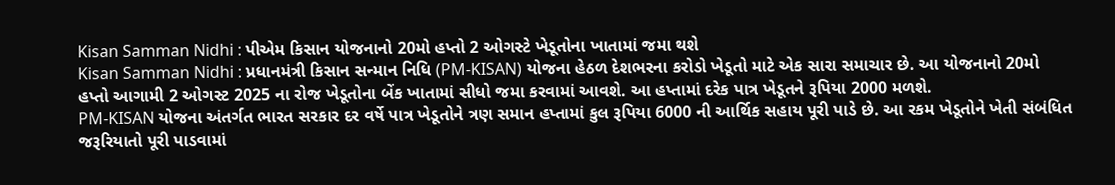Kisan Samman Nidhi : પીએમ કિસાન યોજનાનો 20મો હપ્તો 2 ઓગસ્ટે ખેડૂતોના ખાતામાં જમા થશે
Kisan Samman Nidhi : પ્રધાનમંત્રી કિસાન સન્માન નિધિ (PM-KISAN) યોજના હેઠળ દેશભરના કરોડો ખેડૂતો માટે એક સારા સમાચાર છે. આ યોજનાનો 20મો હપ્તો આગામી 2 ઓગસ્ટ 2025 ના રોજ ખેડૂતોના બેંક ખાતામાં સીધો જમા કરવામાં આવશે. આ હપ્તામાં દરેક પાત્ર ખેડૂતને રૂપિયા 2000 મળશે.
PM-KISAN યોજના અંતર્ગત ભારત સરકાર દર વર્ષે પાત્ર ખેડૂતોને ત્રણ સમાન હપ્તામાં કુલ રૂપિયા 6000 ની આર્થિક સહાય પૂરી પાડે છે. આ રકમ ખેડૂતોને ખેતી સંબંધિત જરૂરિયાતો પૂરી પાડવામાં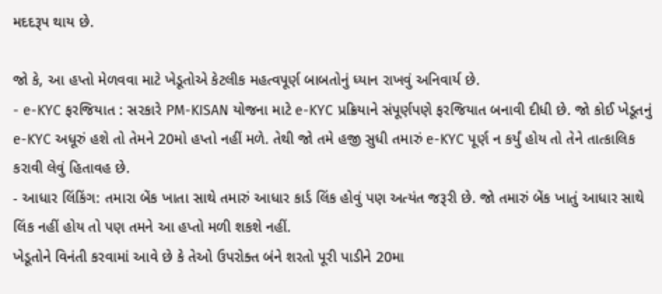મદદરૂપ થાય છે.

જો કે, આ હપ્તો મેળવવા માટે ખેડૂતોએ કેટલીક મહત્વપૂર્ણ બાબતોનું ધ્યાન રાખવું અનિવાર્ય છે.
- e-KYC ફરજિયાત : સરકારે PM-KISAN યોજના માટે e-KYC પ્રક્રિયાને સંપૂર્ણપણે ફરજિયાત બનાવી દીધી છે. જો કોઈ ખેડૂતનું e-KYC અધૂરું હશે તો તેમને 20મો હપ્તો નહીં મળે. તેથી જો તમે હજી સુધી તમારું e-KYC પૂર્ણ ન કર્યું હોય તો તેને તાત્કાલિક કરાવી લેવું હિતાવહ છે.
- આધાર લિંકિંગ: તમારા બેંક ખાતા સાથે તમારું આધાર કાર્ડ લિંક હોવું પણ અત્યંત જરૂરી છે. જો તમારું બેંક ખાતું આધાર સાથે લિંક નહીં હોય તો પણ તમને આ હપ્તો મળી શકશે નહીં.
ખેડૂતોને વિનંતી કરવામાં આવે છે કે તેઓ ઉપરોક્ત બંને શરતો પૂરી પાડીને 20મા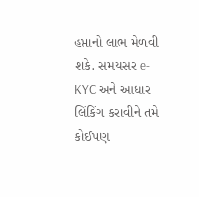હપ્તાનો લાભ મેળવી શકે. સમયસર e-KYC અને આધાર લિંકિંગ કરાવીને તમે કોઈપણ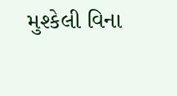મુશ્કેલી વિના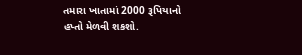તમારા ખાતામાં 2000 રૂપિયાનો હપ્તો મેળવી શકશો.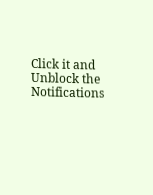Click it and Unblock the Notifications